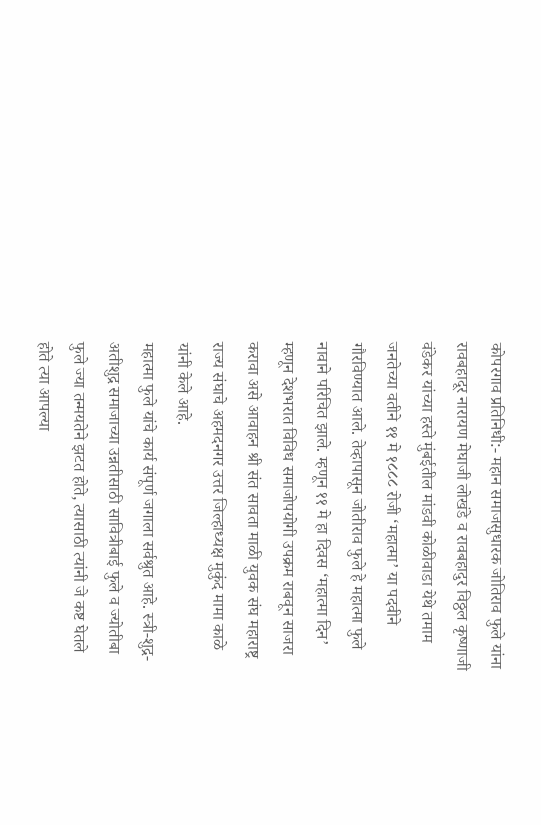कोपरगाव प्रतिनिधी:- महान समाजसुधारक जोतिराव फुले यांना रावबहादूर नारायण मेघाजी लोखंडे व रावबहादुर विठ्ठल कृष्णाजी वंडेकर यांच्या हस्ते मुंबईतील मांडवी कोळीवाडा येथे तमाम जनतेच्या वतीने ११ मे १८८८ रोजी ‘महात्मा’ या पदवीने गौरविण्यात आले. तेव्हापासून जोतीराव फुले हे महात्मा फुले नावाने परिचित झाले. म्हणून ११ मे हा दिवस ‘महात्मा दिन’ म्हणून देशभरात विविध समाजोपयोगी उपक्रम राबवून साजरा करावा असे आवाहन श्री संत सावता माळी युवक संघ महाराष्ट्र राज्य संघाचे अहमदनगर उत्तर जिल्हाध्यक्ष मुकुंद मामा काळे यांनी केले आहे.
महात्मा फुले यांचे कार्य संपूर्ण जगाला सर्वश्रुत आहे. स्त्री-शुद्र-अतीशुद्र समाजाच्या उन्नतीसाठी सावित्रीबाई फुले व ज्योतीबा फुले ज्या तन्मयतेने झटत होते, त्यासाठी त्यांनी जे कष्ट घेतले होते त्या आपल्या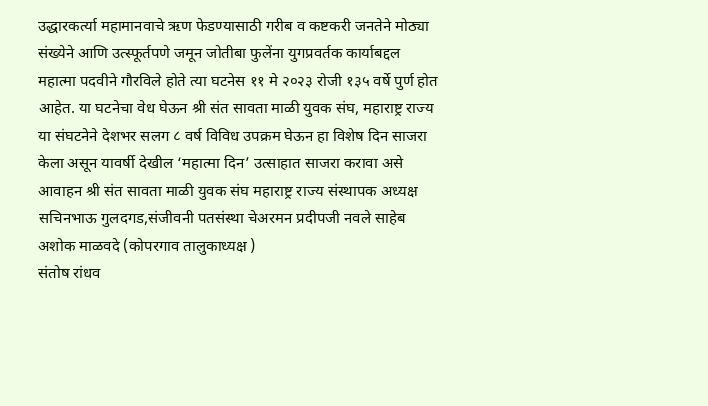उद्धारकर्त्या महामानवाचे ऋण फेडण्यासाठी गरीब व कष्टकरी जनतेने मोठ्या संख्येने आणि उत्स्फूर्तपणे जमून जोतीबा फुलेंना युगप्रवर्तक कार्याबद्दल महात्मा पदवीने गौरविले होते त्या घटनेस ११ मे २०२३ रोजी १३५ वर्षे पुर्ण होत आहेत. या घटनेचा वेध घेऊन श्री संत सावता माळी युवक संघ, महाराष्ट्र राज्य या संघटनेने देशभर सलग ८ वर्ष विविध उपक्रम घेऊन हा विशेष दिन साजरा केला असून यावर्षी देखील ‘महात्मा दिन’ उत्साहात साजरा करावा असे आवाहन श्री संत सावता माळी युवक संघ महाराष्ट्र राज्य संस्थापक अध्यक्ष सचिनभाऊ गुलदगड,संजीवनी पतसंस्था चेअरमन प्रदीपजी नवले साहेब
अशोक माळवदे (कोपरगाव तालुकाध्यक्ष )
संतोष रांधव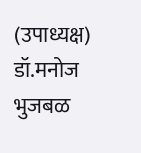(उपाध्यक्ष)
डॉ.मनोज भुजबळ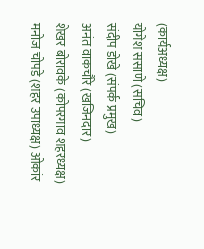(कार्यअध्यक्ष)
योगेश ससाणे (सचिव)
संदीप डोखे (संपर्क प्रमुख)
अनंत वाकचौरे (खजिनदार)
शेखर बोरावके (कोपरगाव शहरध्यक्ष)
मनोज चोपडे (शहर उपाध्यक्ष) ओकांर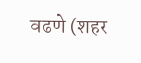वढणे (शहर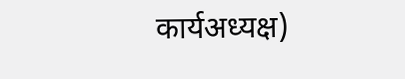कार्यअध्यक्ष)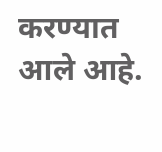करण्यात आले आहे.